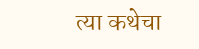त्या कथेचा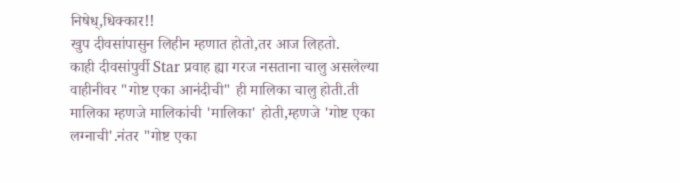निषेध्,धिक्कार!!
खुप दीवसांपासुन लिहीन म्हणात होतो,तर आज लिहतो.
काही दीवसांपुर्वी Star प्रवाह ह्या गरज नसताना चालु असलेल्या वाहीनीवर "गोष्ट एका आनंदीची" ही मालिका चालु होती.ती मालिका म्हणजे मालिकांची 'मालिका' होती,म्हणजे 'गोष्ट एका लग्नाची'.नंतर "गोष्ट एका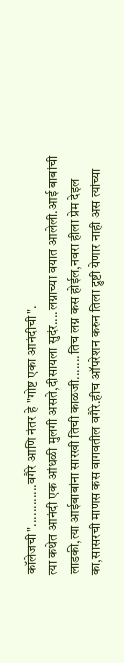कॉलेजची"............वगैरे आणि नंतर हे "गोष्ट एका आनंदीची".
त्या कथेत आनंदी एक आंधळी मुलगी असते,दीसायला सुदंर....लग्नाच्या वयात आलेली.आई बाबांची लाडकी,त्या आईबाबांना सारखी तिची काळजी.......तिच लग्न कस होईल,नवरा हीला प्रेम देइल का,सासरची माणस कस वागवतील वगैरे.हीच ऑपरेशन करुन तिला द्रुष्टी येणार नाही अस त्यांच्या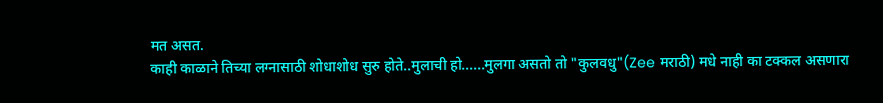मत असत.
काही काळाने तिच्या लग्नासाठी शोधाशोध सुरु होते..मुलाची हो......मुलगा असतो तो "कुलवधु"(Zee मराठी) मधे नाही का टक्कल असणारा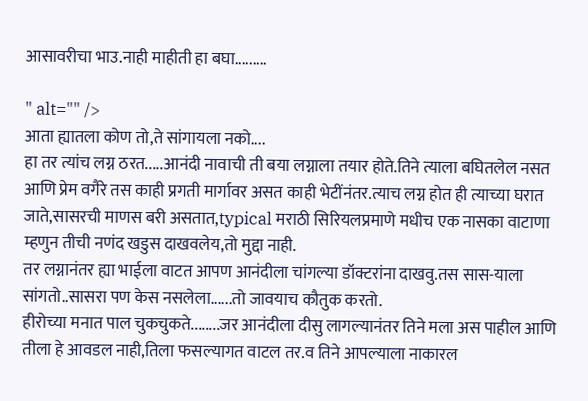आसावरीचा भाउ.नाही माहीती हा बघा.........

" alt="" />
आता ह्यातला कोण तो,ते सांगायला नको....
हा तर त्यांच लग्न ठरत.....आनंदी नावाची ती बया लग्नाला तयार होते.तिने त्याला बघितलेल नसत आणि प्रेम वगैरे तस काही प्रगती मार्गावर असत काही भेटींनंतर.त्याच लग्न होत ही त्याच्या घरात जाते,सासरची माणस बरी असतात,typical मराठी सिरियलप्रमाणे मधीच एक नासका वाटाणा म्हणुन तीची नणंद खडुस दाखवलेय,तो मुद्दा नाही.
तर लग्नानंतर ह्या भाईला वाटत आपण आनंदीला चांगल्या डॉक्टरांना दाखवु.तस सास-याला सांगतो..सासरा पण केस नसलेला......तो जावयाच कौतुक करतो.
हीरोच्या मनात पाल चुकचुकते........जर आनंदीला दीसु लागल्यानंतर तिने मला अस पाहील आणि तीला हे आवडल नाही,तिला फसल्यागत वाटल तर.व तिने आपल्याला नाकारल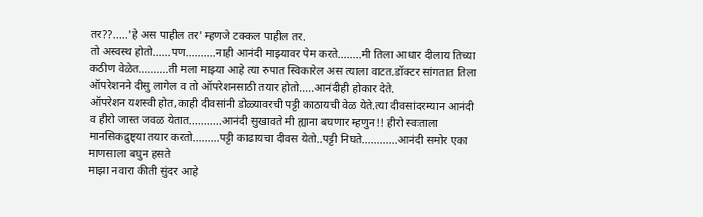तर??.....'हे अस पाहील तर' म्हणजे टक्कल पाहील तर.
तो अस्वस्थ होतो......पण..........नाही आनंदी माझ्यावर पेम करते........मी तिला आधार दीलाय तिच्या कठीण वेळेत..........ती मला माझ्या आहे त्या रुपात स्विकारेल अस त्याला वाटत.डॉक्टर सांगतात तिला ऑपरेशनने दीसु लागेल व तो ऑपरेशनसाठी तयार होतो.....आनंदीही होकार देते.
ऑपरेशन यशस्वी होत,काही दीवसांनी डोळ्यावरची पट्टी काठायची वेळ येते.त्या दीवसांदरम्यान आनंदी व हीरो जास्त जवळ येतात...........आनंदी सुखावते मी ह्याना बघणार म्हणुन!! हीरो स्वःताला मानसिकद्रुष्ट्या तयार करतो.........पट्टी काढायचा दीवस येतो..पट्टी निघते............आनंदी समोर एका माणसाला बघुन हसते
माझा नवारा कीती सुंदर आहे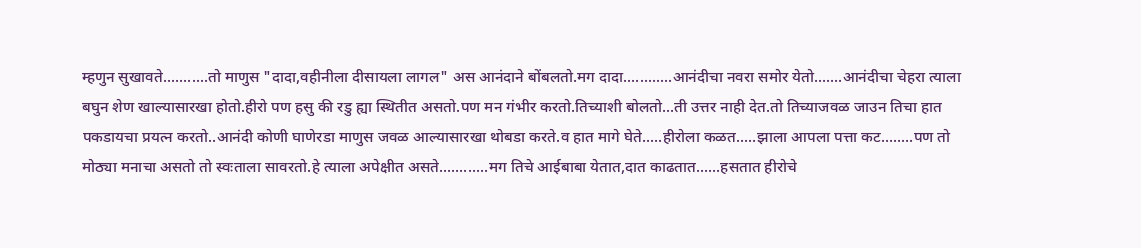म्हणुन सुखावते...........तो माणुस "दादा,वहीनीला दीसायला लागल" अस आनंदाने बोंबलतो.मग दादा............आनंदीचा नवरा समोर येतो.......आनंदीचा चेहरा त्याला बघुन शेण खाल्यासारखा होतो.हीरो पण हसु की रडु ह्या स्थितीत असतो.पण मन गंभीर करतो.तिच्याशी बोलतो...ती उत्तर नाही देत.तो तिच्याजवळ जाउन तिचा हात पकडायचा प्रयत्न करतो..आनंदी कोणी घाणेरडा माणुस जवळ आल्यासारखा थोबडा करते.व हात मागे घेते.....हीरोला कळत.....झाला आपला पत्ता कट........पण तो मोठ्या मनाचा असतो तो स्वःताला सावरतो.हे त्याला अपेक्षीत असते............मग तिचे आईबाबा येतात,दात काढतात......हसतात हीरोचे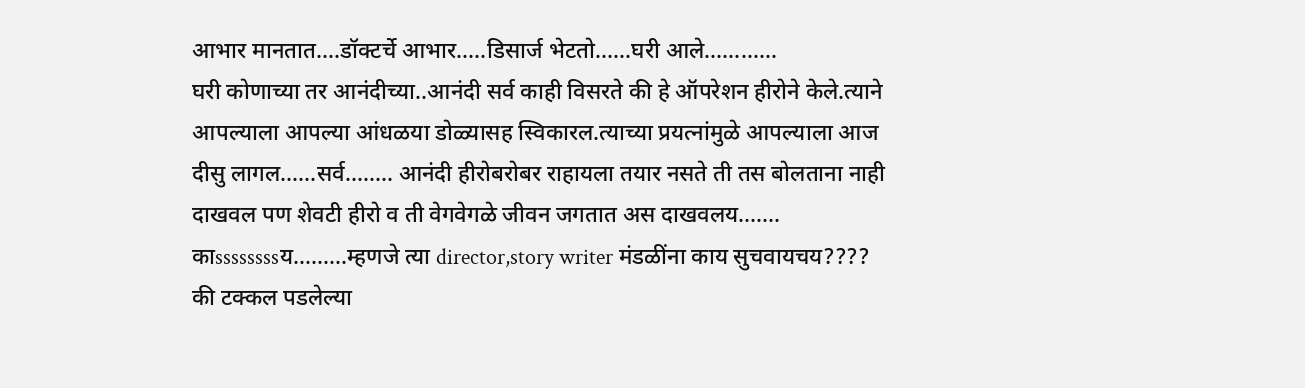आभार मानतात....डॉक्टर्चे आभार.....डिसार्ज भेटतो......घरी आले............
घरी कोणाच्या तर आनंदीच्या..आनंदी सर्व काही विसरते की हे ऑपरेशन हीरोने केले.त्याने आपल्याला आपल्या आंधळया डोळ्यासह स्विकारल.त्याच्या प्रयत्नांमुळे आपल्याला आज दीसु लागल......सर्व........ आनंदी हीरोबरोबर राहायला तयार नसते ती तस बोलताना नाही दाखवल पण शेवटी हीरो व ती वेगवेगळे जीवन जगतात अस दाखवलय.......
काssssssssय.........म्हणजे त्या director,story writer मंडळींना काय सुचवायचय???? की टक्कल पडलेल्या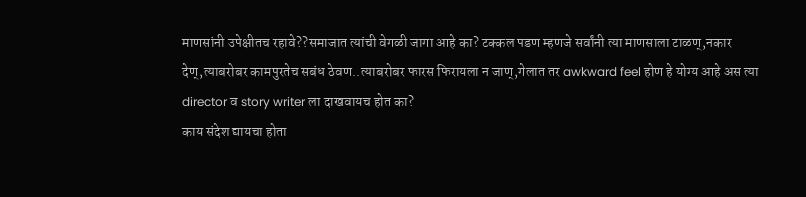माणसांनी उपेक्षीतच रहावे??समाजात त्यांची वेगळी जागा आहे का? टक्कल पडण म्हणजे सर्वांनी त्या माणसाला टाळण्,नकार देण्,त्याबरोबर कामपुरतेच सबंध ठेवण..त्याबरोबर फारस फिरायला न जाण्,गेलात तर awkward feel होण हे योग्य आहे अस त्या director व story writer ला दाखवायच होत का?
काय संदेश द्यायचा होता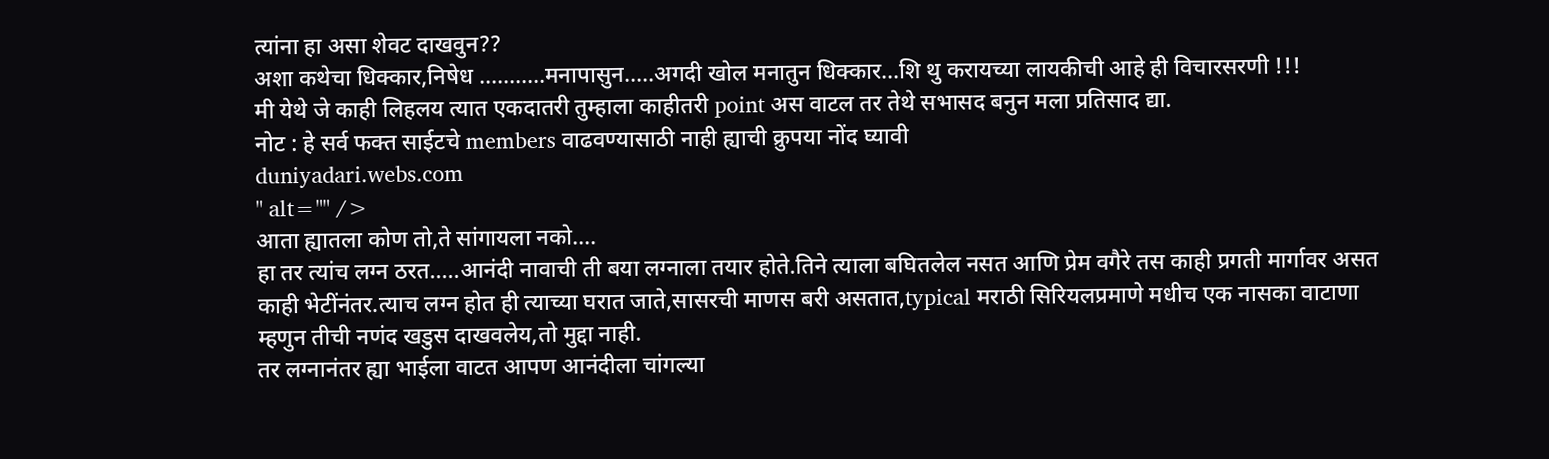त्यांना हा असा शेवट दाखवुन??
अशा कथेचा धिक्कार,निषेध ...........मनापासुन.....अगदी खोल मनातुन धिक्कार...शि थु करायच्या लायकीची आहे ही विचारसरणी !!!
मी येथे जे काही लिहलय त्यात एकदातरी तुम्हाला काहीतरी point अस वाटल तर तेथे सभासद बनुन मला प्रतिसाद द्या.
नोट : हे सर्व फक्त साईटचे members वाढवण्यासाठी नाही ह्याची क्रुपया नोंद घ्यावी
duniyadari.webs.com
" alt="" />
आता ह्यातला कोण तो,ते सांगायला नको....
हा तर त्यांच लग्न ठरत.....आनंदी नावाची ती बया लग्नाला तयार होते.तिने त्याला बघितलेल नसत आणि प्रेम वगैरे तस काही प्रगती मार्गावर असत काही भेटींनंतर.त्याच लग्न होत ही त्याच्या घरात जाते,सासरची माणस बरी असतात,typical मराठी सिरियलप्रमाणे मधीच एक नासका वाटाणा म्हणुन तीची नणंद खडुस दाखवलेय,तो मुद्दा नाही.
तर लग्नानंतर ह्या भाईला वाटत आपण आनंदीला चांगल्या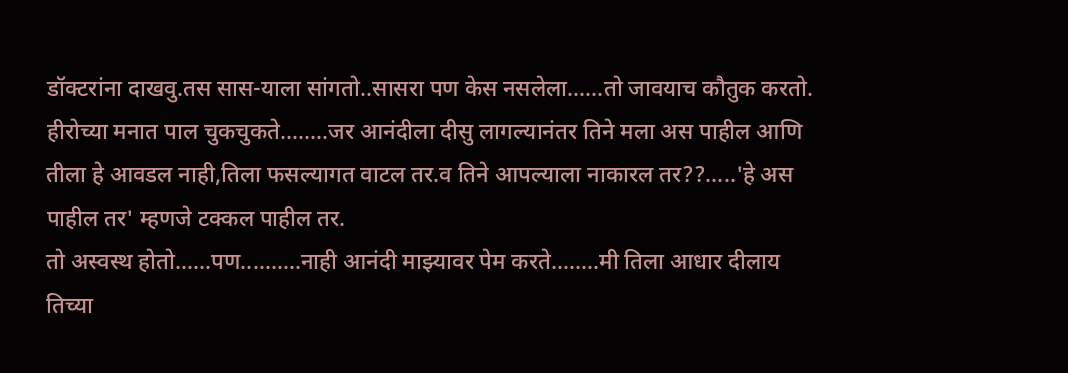डॉक्टरांना दाखवु.तस सास-याला सांगतो..सासरा पण केस नसलेला......तो जावयाच कौतुक करतो.
हीरोच्या मनात पाल चुकचुकते........जर आनंदीला दीसु लागल्यानंतर तिने मला अस पाहील आणि तीला हे आवडल नाही,तिला फसल्यागत वाटल तर.व तिने आपल्याला नाकारल तर??.....'हे अस पाहील तर' म्हणजे टक्कल पाहील तर.
तो अस्वस्थ होतो......पण..........नाही आनंदी माझ्यावर पेम करते........मी तिला आधार दीलाय तिच्या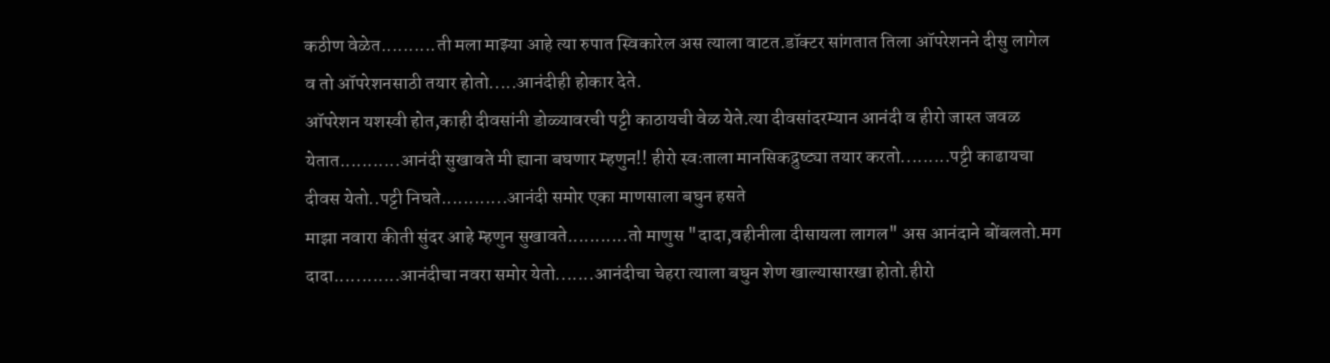कठीण वेळेत..........ती मला माझ्या आहे त्या रुपात स्विकारेल अस त्याला वाटत.डॉक्टर सांगतात तिला ऑपरेशनने दीसु लागेल व तो ऑपरेशनसाठी तयार होतो.....आनंदीही होकार देते.
ऑपरेशन यशस्वी होत,काही दीवसांनी डोळ्यावरची पट्टी काठायची वेळ येते.त्या दीवसांदरम्यान आनंदी व हीरो जास्त जवळ येतात...........आनंदी सुखावते मी ह्याना बघणार म्हणुन!! हीरो स्वःताला मानसिकद्रुष्ट्या तयार करतो.........पट्टी काढायचा दीवस येतो..पट्टी निघते............आनंदी समोर एका माणसाला बघुन हसते
माझा नवारा कीती सुंदर आहे म्हणुन सुखावते...........तो माणुस "दादा,वहीनीला दीसायला लागल" अस आनंदाने बोंबलतो.मग दादा............आनंदीचा नवरा समोर येतो.......आनंदीचा चेहरा त्याला बघुन शेण खाल्यासारखा होतो.हीरो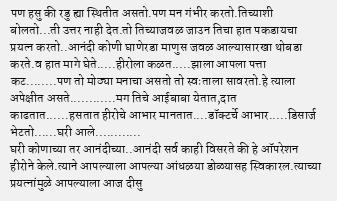पण हसु की रडु ह्या स्थितीत असतो.पण मन गंभीर करतो.तिच्याशी बोलतो...ती उत्तर नाही देत.तो तिच्याजवळ जाउन तिचा हात पकडायचा प्रयत्न करतो..आनंदी कोणी घाणेरडा माणुस जवळ आल्यासारखा थोबडा करते.व हात मागे घेते.....हीरोला कळत.....झाला आपला पत्ता कट........पण तो मोठ्या मनाचा असतो तो स्वःताला सावरतो.हे त्याला अपेक्षीत असते............मग तिचे आईबाबा येतात,दात काढतात......हसतात हीरोचे आभार मानतात....डॉक्टर्चे आभार.....डिसार्ज भेटतो......घरी आले............
घरी कोणाच्या तर आनंदीच्या..आनंदी सर्व काही विसरते की हे ऑपरेशन हीरोने केले.त्याने आपल्याला आपल्या आंधळया डोळ्यासह स्विकारल.त्याच्या प्रयत्नांमुळे आपल्याला आज दीसु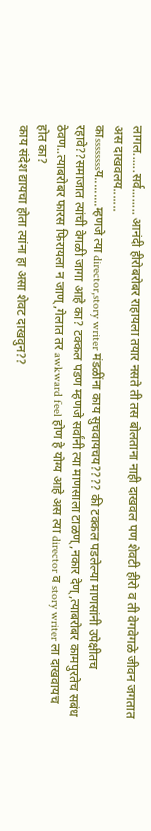लागल......सर्व........ आनंदी हीरोबरोबर राहायला तयार नसते ती तस बोलताना नाही दाखवल पण शेवटी हीरो व ती वेगवेगळे जीवन जगतात अस दाखवलय.......
काssssssssय.........म्हणजे त्या director,story writer मंडळींना काय सुचवायचय???? की टक्कल पडलेल्या माणसांनी उपेक्षीतच रहावे??समाजात त्यांची वेगळी जागा आहे का? टक्कल पडण म्हणजे सर्वांनी त्या माणसाला टाळण्,नकार देण्,त्याबरोबर कामपुरतेच सबंध ठेवण..त्याबरोबर फारस फिरायला न जाण्,गेलात तर awkward feel होण हे योग्य आहे अस त्या director व story writer ला दाखवायच होत का?
काय संदेश द्यायचा होता त्यांना हा असा शेवट दाखवुन??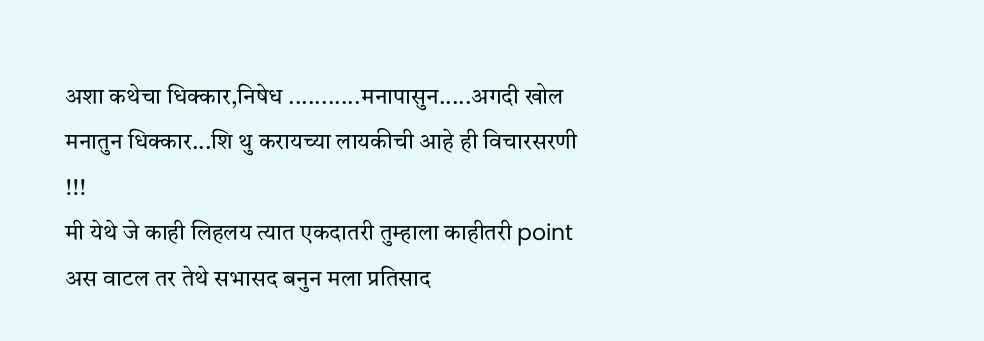अशा कथेचा धिक्कार,निषेध ...........मनापासुन.....अगदी खोल मनातुन धिक्कार...शि थु करायच्या लायकीची आहे ही विचारसरणी !!!
मी येथे जे काही लिहलय त्यात एकदातरी तुम्हाला काहीतरी point अस वाटल तर तेथे सभासद बनुन मला प्रतिसाद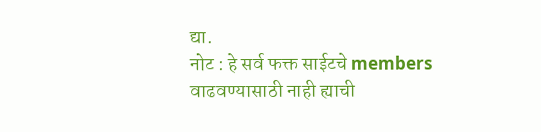द्या.
नोट : हे सर्व फक्त साईटचे members वाढवण्यासाठी नाही ह्याची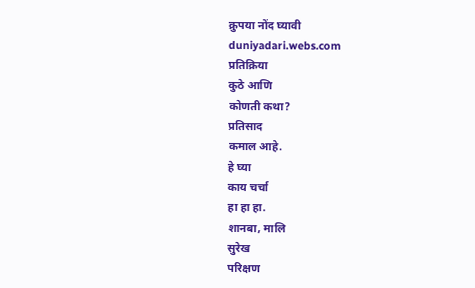क्रुपया नोंद घ्यावी
duniyadari.webs.com
प्रतिक्रिया
कुठे आणि
कोणती कथा?
प्रतिसाद
कमाल आहे.
हे घ्या
काय चर्चा
हा हा हा.
शानबा, मालि
सुरेख
परिक्षण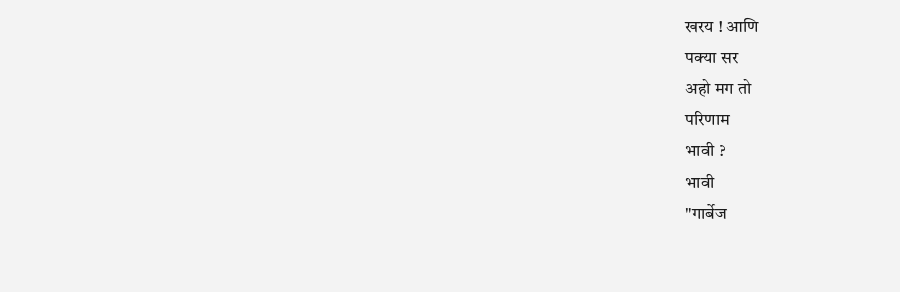खरय ! आणि
पक्या सर
अहो मग तो
परिणाम
भावी ?
भावी
"गार्बेज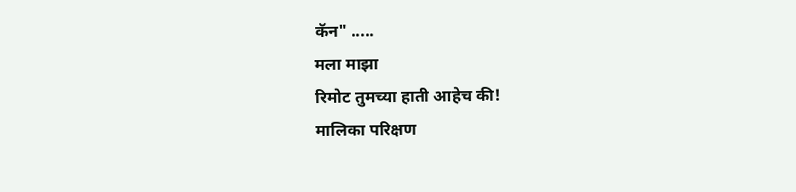कॅन" .....
मला माझा
रिमोट तुमच्या हाती आहेच की!
मालिका परिक्षण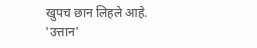खुपच छान लिहले आहे.
'उत्तान'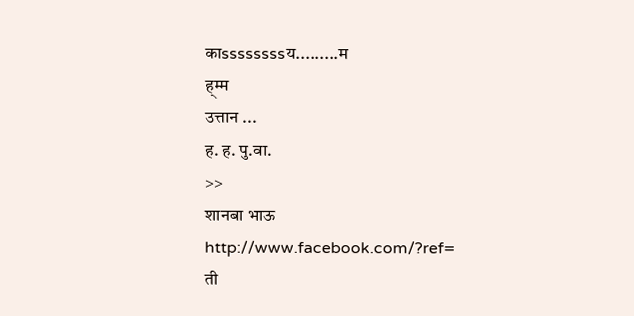काssssssssय.........म
ह्म्म
उत्तान ...
ह. ह. पु.वा.
>>
शानबा भाऊ
http://www.facebook.com/?ref=
ती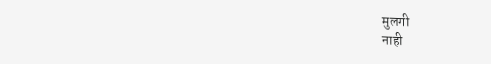मुलगी
नाही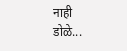नाही
डोळे...